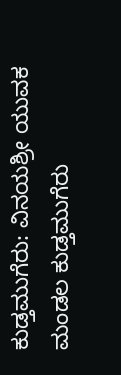ಕುಡ್ತಮುಗೆರು: ವಿನಯಶ್ರೀ ಯುವಕ ಮಂಡಲ ಕುಡ್ತಮುಗೆರು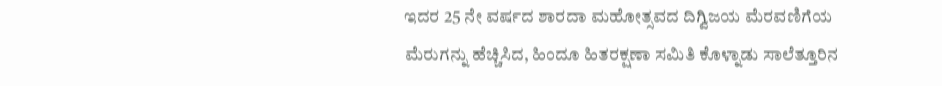ಇದರ 25 ನೇ ವರ್ಷದ ಶಾರದಾ ಮಹೋತ್ಸವದ ದಿಗ್ವಿಜಯ ಮೆರವಣಿಗೆಯ ಮೆರುಗನ್ನು ಹೆಚ್ಚಿಸಿದ, ಹಿಂದೂ ಹಿತರಕ್ಷಣಾ ಸಮಿತಿ ಕೊಳ್ನಾಡು ಸಾಲೆತ್ತೂರಿನ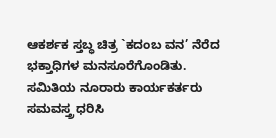ಆಕರ್ಶಕ ಸ್ತಬ್ಧ ಚಿತ್ರ `ಕದಂಬ ವನ’ ನೆರೆದ ಭಕ್ತಾಧಿಗಳ ಮನಸೂರೆಗೊಂಡಿತು. ಸಮಿತಿಯ ನೂರಾರು ಕಾರ್ಯಕರ್ತರು ಸಮವಸ್ತ್ರ ಧರಿಸಿ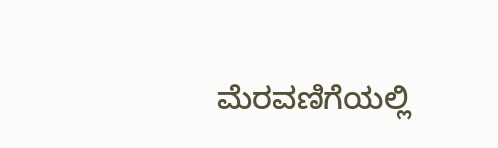ಮೆರವಣಿಗೆಯಲ್ಲಿ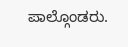ಪಾಲ್ಗೊಂಡರು.